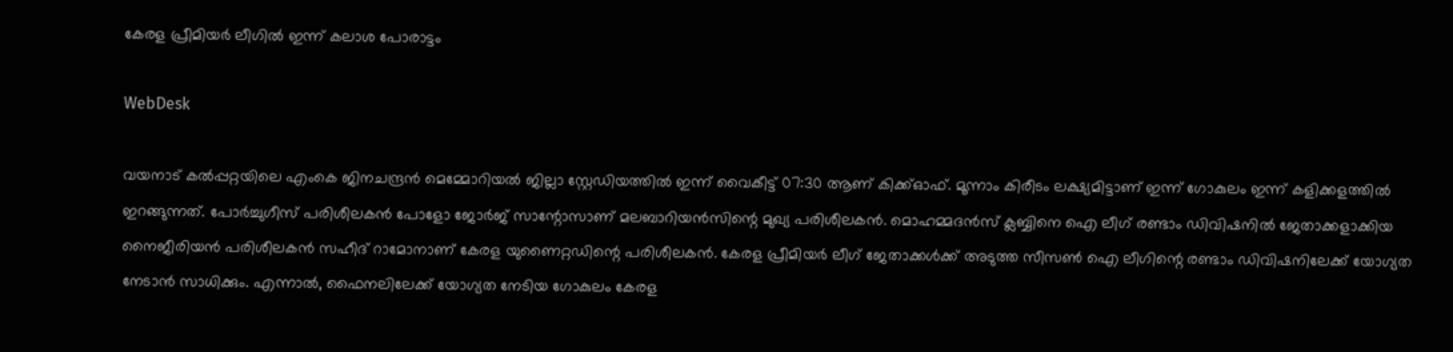കേരള പ്രീമിയർ ലീഗിൽ ഇന്ന് കലാശ പോരാട്ടം

WebDesk

വയനാട് കൽപ്പറ്റയിലെ എംകെ ജിനചന്ദ്രൻ മെമ്മോറിയൽ ജില്ലാ സ്റ്റേഡിയത്തിൽ ഇന്ന് വൈകീട്ട് 07:30 ആണ് കിക്ക്‌ഓഫ്. മൂന്നാം കിരീടം ലക്ഷ്യമിട്ടാണ് ഇന്ന് ഗോകുലം ഇന്ന് കളിക്കളത്തിൽ ഇറങ്ങുന്നത്. പോർച്ചുഗീസ് പരിശീലകൻ പോളോ ജോർജ് സാന്റോസാണ് മലബാറിയൻസിന്റെ മുഖ്യ പരിശീലകൻ. മൊഹമ്മദൻസ് ക്ലബ്ബിനെ ഐ ലീഗ് രണ്ടാം ഡിവിഷനിൽ ജേതാക്കളാക്കിയ നൈജീരിയൻ പരിശീലകൻ സഹീദ് റാമോനാണ് കേരള യുണൈറ്റഡിന്റെ പരിശീലകൻ. കേരള പ്രീമിയർ ലീഗ് ജേതാക്കൾക്ക് അടുത്ത സീസൺ ഐ ലീഗിന്റെ രണ്ടാം ഡിവിഷനിലേക്ക് യോഗ്യത നേടാൻ സാധിക്കും. എന്നാൽ, ഫൈനലിലേക്ക് യോഗ്യത നേടിയ ഗോകുലം കേരള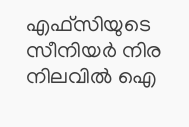എഫ്‌സിയുടെ സീനിയർ നിര നിലവിൽ ഐ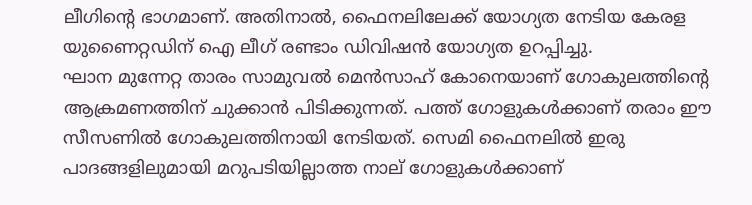ലീഗിന്റെ ഭാഗമാണ്. അതിനാൽ, ഫൈനലിലേക്ക് യോഗ്യത നേടിയ കേരള യുണൈറ്റഡിന് ഐ ലീഗ് രണ്ടാം ഡിവിഷൻ യോഗ്യത ഉറപ്പിച്ചു.
ഘാന മുന്നേറ്റ താരം സാമുവൽ മെൻസാഹ് കോനെയാണ് ഗോകുലത്തിന്റെ ആക്രമണത്തിന് ചുക്കാൻ പിടിക്കുന്നത്. പത്ത് ഗോളുകൾക്കാണ് തരാം ഈ സീസണിൽ ഗോകുലത്തിനായി നേടിയത്. സെമി ഫൈനലിൽ ഇരു പാദങ്ങളിലുമായി മറുപടിയില്ലാത്ത നാല് ഗോളുകൾക്കാണ്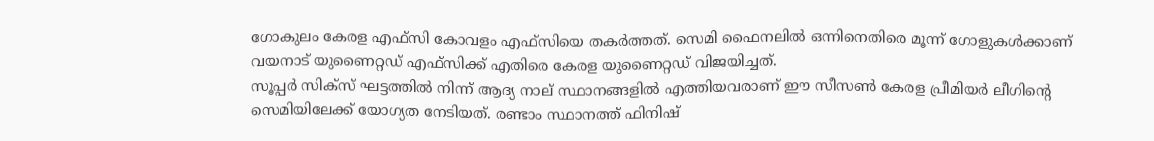ഗോകുലം കേരള എഫ്‌സി കോവളം എഫ്‌സിയെ തകർത്തത്. സെമി ഫൈനലിൽ ഒന്നിനെതിരെ മൂന്ന് ഗോളുകൾക്കാണ് വയനാട് യുണൈറ്റഡ് എഫ്‌സിക്ക് എതിരെ കേരള യുണൈറ്റഡ് വിജയിച്ചത്.
സൂപ്പർ സിക്സ് ഘട്ടത്തിൽ നിന്ന് ആദ്യ നാല് സ്ഥാനങ്ങളിൽ എത്തിയവരാണ് ഈ സീസൺ കേരള പ്രീമിയർ ലീഗിന്റെ സെമിയിലേക്ക് യോഗ്യത നേടിയത്. രണ്ടാം സ്ഥാനത്ത് ഫിനിഷ്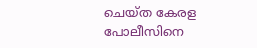ചെയ്ത കേരള പോലീസിനെ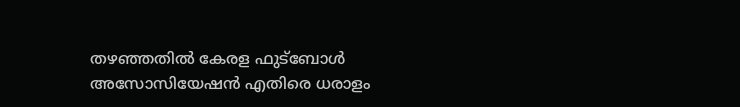തഴഞ്ഞതിൽ കേരള ഫുട്ബോൾ അസോസിയേഷൻ എതിരെ ധരാളം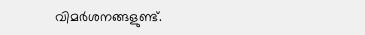വിമർശനങ്ങളുണ്ട്.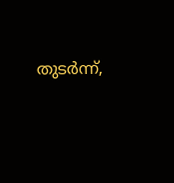തുടർന്ന്,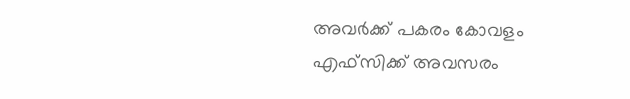അവർക്ക് പകരം കോവളം എഫ്‌സിക്ക് അവസരം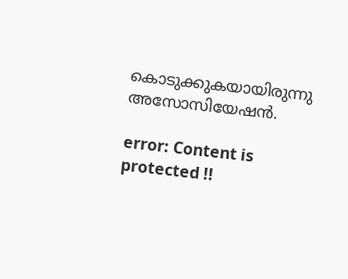കൊടുക്കുകയായിരുന്നു അസോസിയേഷൻ.

error: Content is protected !!